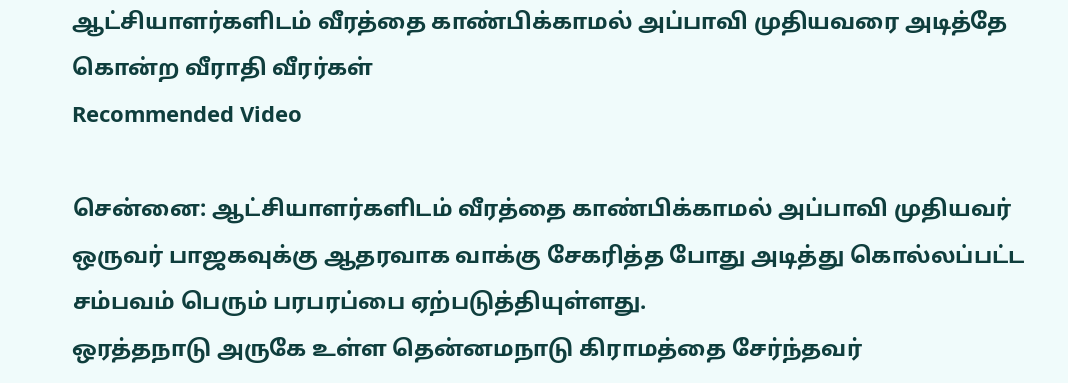ஆட்சியாளர்களிடம் வீரத்தை காண்பிக்காமல் அப்பாவி முதியவரை அடித்தே கொன்ற வீராதி வீரர்கள்
Recommended Video

சென்னை: ஆட்சியாளர்களிடம் வீரத்தை காண்பிக்காமல் அப்பாவி முதியவர் ஒருவர் பாஜகவுக்கு ஆதரவாக வாக்கு சேகரித்த போது அடித்து கொல்லப்பட்ட சம்பவம் பெரும் பரபரப்பை ஏற்படுத்தியுள்ளது.
ஒரத்தநாடு அருகே உள்ள தென்னமநாடு கிராமத்தை சேர்ந்தவர்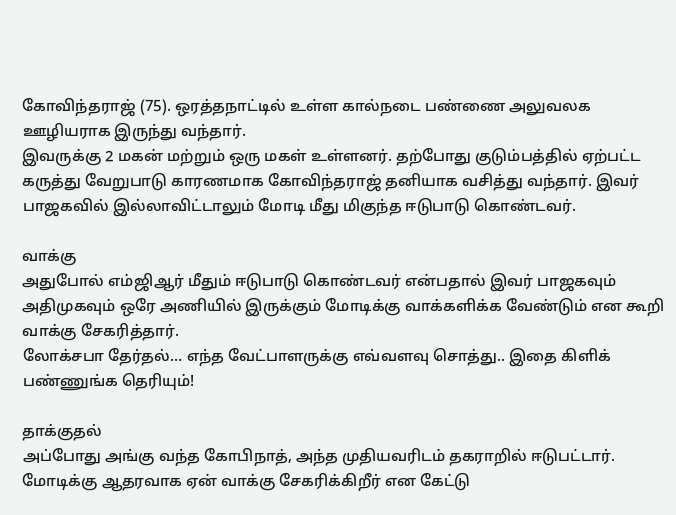கோவிந்தராஜ் (75). ஒரத்தநாட்டில் உள்ள கால்நடை பண்ணை அலுவலக ஊழியராக இருந்து வந்தார்.
இவருக்கு 2 மகன் மற்றும் ஒரு மகள் உள்ளனர். தற்போது குடும்பத்தில் ஏற்பட்ட கருத்து வேறுபாடு காரணமாக கோவிந்தராஜ் தனியாக வசித்து வந்தார். இவர் பாஜகவில் இல்லாவிட்டாலும் மோடி மீது மிகுந்த ஈடுபாடு கொண்டவர்.

வாக்கு
அதுபோல் எம்ஜிஆர் மீதும் ஈடுபாடு கொண்டவர் என்பதால் இவர் பாஜகவும் அதிமுகவும் ஒரே அணியில் இருக்கும் மோடிக்கு வாக்களிக்க வேண்டும் என கூறி வாக்கு சேகரித்தார்.
லோக்சபா தேர்தல்... எந்த வேட்பாளருக்கு எவ்வளவு சொத்து.. இதை கிளிக் பண்ணுங்க தெரியும்!

தாக்குதல்
அப்போது அங்கு வந்த கோபிநாத், அந்த முதியவரிடம் தகராறில் ஈடுபட்டார். மோடிக்கு ஆதரவாக ஏன் வாக்கு சேகரிக்கிறீர் என கேட்டு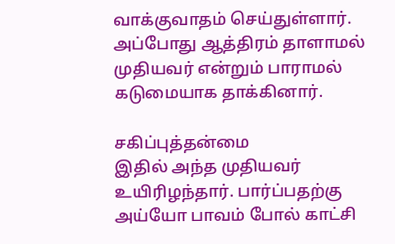வாக்குவாதம் செய்துள்ளார். அப்போது ஆத்திரம் தாளாமல் முதியவர் என்றும் பாராமல் கடுமையாக தாக்கினார்.

சகிப்புத்தன்மை
இதில் அந்த முதியவர் உயிரிழந்தார். பார்ப்பதற்கு அய்யோ பாவம் போல் காட்சி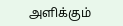அளிக்கும்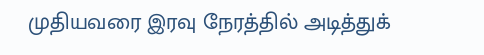முதியவரை இரவு நேரத்தில் அடித்துக்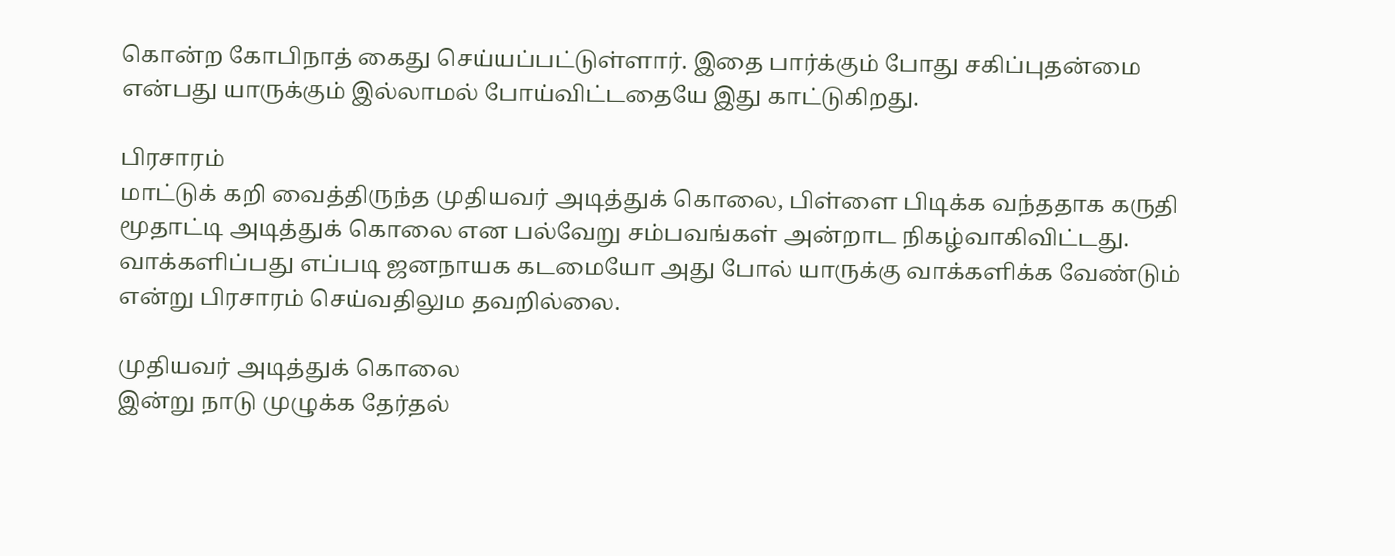கொன்ற கோபிநாத் கைது செய்யப்பட்டுள்ளார். இதை பார்க்கும் போது சகிப்புதன்மை என்பது யாருக்கும் இல்லாமல் போய்விட்டதையே இது காட்டுகிறது.

பிரசாரம்
மாட்டுக் கறி வைத்திருந்த முதியவர் அடித்துக் கொலை, பிள்ளை பிடிக்க வந்ததாக கருதி மூதாட்டி அடித்துக் கொலை என பல்வேறு சம்பவங்கள் அன்றாட நிகழ்வாகிவிட்டது. வாக்களிப்பது எப்படி ஜனநாயக கடமையோ அது போல் யாருக்கு வாக்களிக்க வேண்டும் என்று பிரசாரம் செய்வதிலும தவறில்லை.

முதியவர் அடித்துக் கொலை
இன்று நாடு முழுக்க தேர்தல்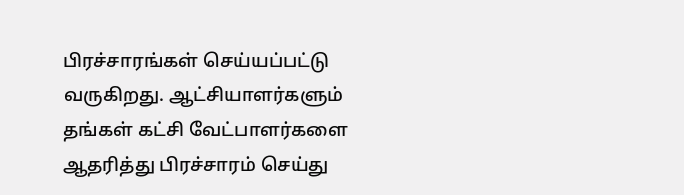பிரச்சாரங்கள் செய்யப்பட்டு வருகிறது. ஆட்சியாளர்களும் தங்கள் கட்சி வேட்பாளர்களை ஆதரித்து பிரச்சாரம் செய்து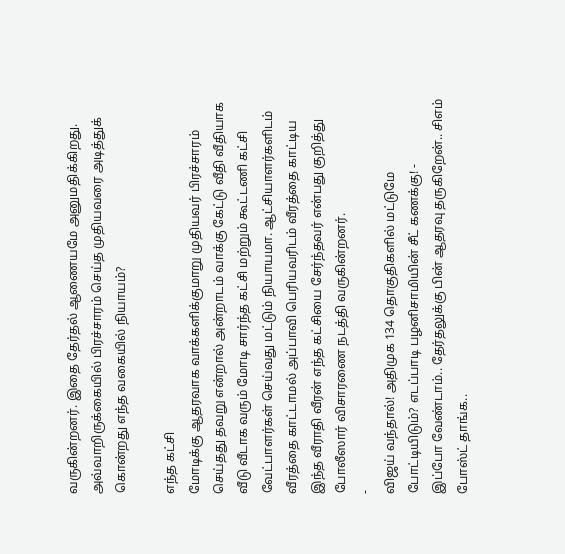வருகின்றனர். இதை தேர்தல் ஆணையமே அனுமதிக்கிறது. அவ்வாறிருக்கையில் பிரச்சாரம் செய்த முதியவரை அடித்துக் கொன்றது எந்த வகையில் நியாயம்?

எந்த கட்சி
மோடிக்கு ஆதரவாக வாக்களிக்குமாறு முதியவர் பிரச்சாரம் செய்தது தவறு என்றால் அன்றாடம் வாக்கு கேட்டு வீதி வீதியாக வீடு வீடாக வரும் மோடி சார்ந்த கட்சி மற்றும் கூட்டணி கட்சி வேட்பாளர்கள் செய்வது மட்டும் நியாயமா. ஆட்சியாளர்களிடம் வீரத்தை காட்டாமல் அப்பாவி பெரியவரிடம் வீரத்தை காட்டிய இந்த வீராதி வீரன் எந்த கட்சியை சேர்ந்தவர் என்பது குறித்து போலீஸார் விசாரணை நடத்தி வருகின்றனர்.
-
விஜய் வந்தால்! அதிமுக 134 தொகுதிகளில் மட்டுமே போட்டியிடும்? எடப்பாடி பழனிசாமியின் சீட் கணக்கு! -
இப்போ வேண்டாம்.. தேர்தலுக்கு பின் ஆதரவு தருகிறேன்.. சிஎம் போஸ்ட் தாங்க..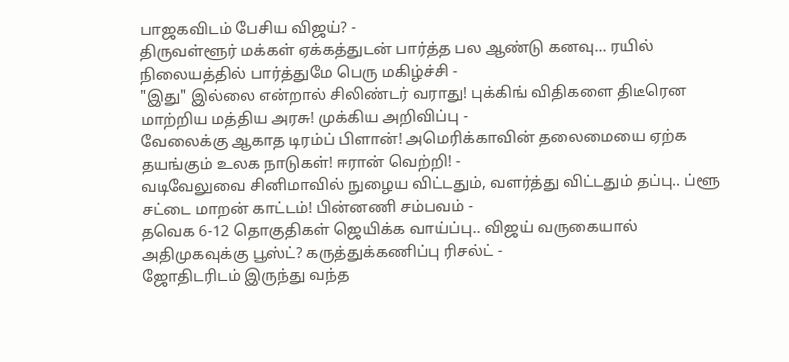பாஜகவிடம் பேசிய விஜய்? -
திருவள்ளூர் மக்கள் ஏக்கத்துடன் பார்த்த பல ஆண்டு கனவு... ரயில் நிலையத்தில் பார்த்துமே பெரு மகிழ்ச்சி -
"இது" இல்லை என்றால் சிலிண்டர் வராது! புக்கிங் விதிகளை திடீரென மாற்றிய மத்திய அரசு! முக்கிய அறிவிப்பு -
வேலைக்கு ஆகாத டிரம்ப் பிளான்! அமெரிக்காவின் தலைமையை ஏற்க தயங்கும் உலக நாடுகள்! ஈரான் வெற்றி! -
வடிவேலுவை சினிமாவில் நுழைய விட்டதும், வளர்த்து விட்டதும் தப்பு.. ப்ளூ சட்டை மாறன் காட்டம்! பின்னணி சம்பவம் -
தவெக 6-12 தொகுதிகள் ஜெயிக்க வாய்ப்பு.. விஜய் வருகையால் அதிமுகவுக்கு பூஸ்ட்? கருத்துக்கணிப்பு ரிசல்ட் -
ஜோதிடரிடம் இருந்து வந்த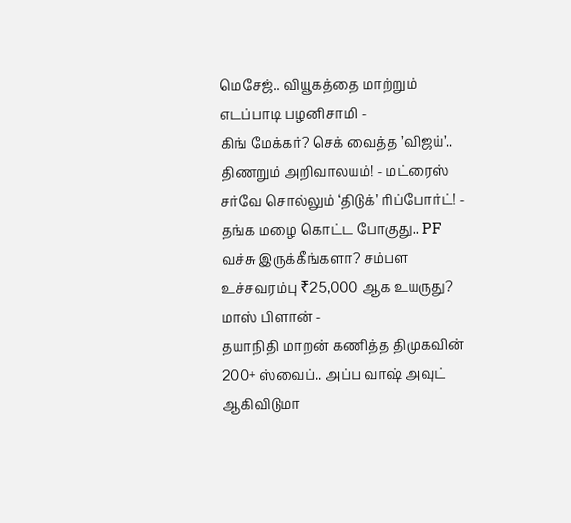மெசேஜ்.. வியூகத்தை மாற்றும் எடப்பாடி பழனிசாமி -
கிங் மேக்கர்? செக் வைத்த ’விஜய்’.. திணறும் அறிவாலயம்! - மட்ரைஸ் சர்வே சொல்லும் ‘திடுக்’ ரிப்போர்ட்! -
தங்க மழை கொட்ட போகுது.. PF வச்சு இருக்கீங்களா? சம்பள உச்சவரம்பு ₹25,000 ஆக உயருது? மாஸ் பிளான் -
தயாநிதி மாறன் கணித்த திமுகவின் 200+ ஸ்வைப்.. அப்ப வாஷ் அவுட் ஆகிவிடுமா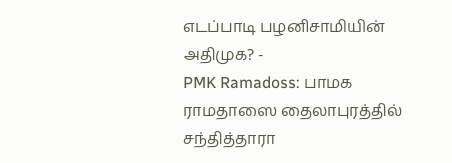எடப்பாடி பழனிசாமியின் அதிமுக? -
PMK Ramadoss: பாமக ராமதாஸை தைலாபுரத்தில் சந்தித்தாரா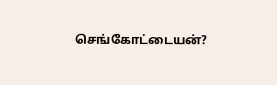செங்கோட்டையன்?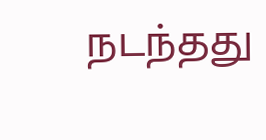நடந்தது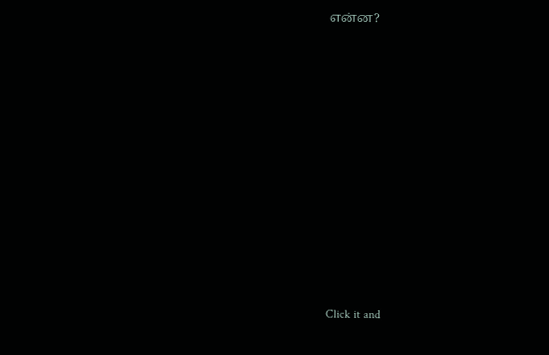என்ன?












Click it and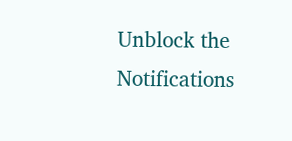Unblock the Notifications